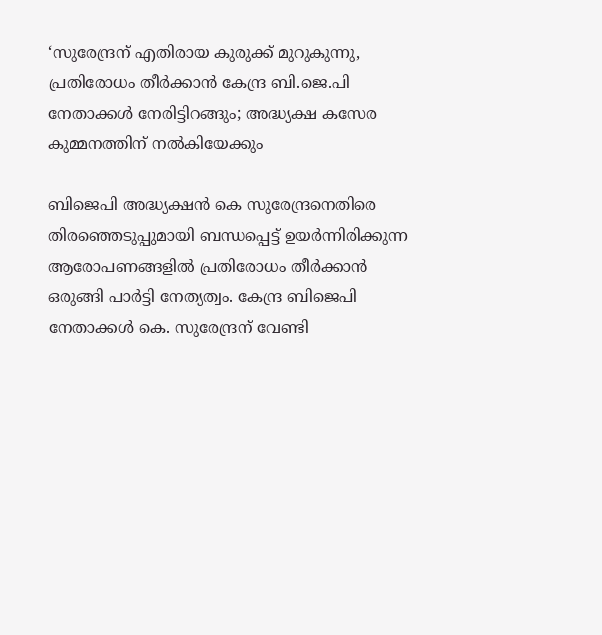‘സുരേന്ദ്രന് എതിരായ കുരുക്ക് മുറുകുന്നു, പ്രതിരോധം തീർക്കാൻ കേന്ദ്ര ബി.ജെ.പി നേതാക്കള്‍ നേരിട്ടിറങ്ങും; അദ്ധ്യക്ഷ കസേര കുമ്മനത്തിന് നൽകിയേക്കും

ബിജെപി അദ്ധ്യക്ഷൻ കെ സുരേന്ദ്രനെതിരെ തിരഞ്ഞെടുപ്പുമായി ബന്ധപ്പെട്ട് ഉയര്‍ന്നിരിക്കുന്ന ആരോപണങ്ങളിൽ പ്രതിരോധം തീർക്കാൻ ഒരുങ്ങി പാർട്ടി നേത്യത്വം. കേന്ദ്ര ബിജെപി നേതാക്കള്‍ കെ. സുരേന്ദ്രന് വേണ്ടി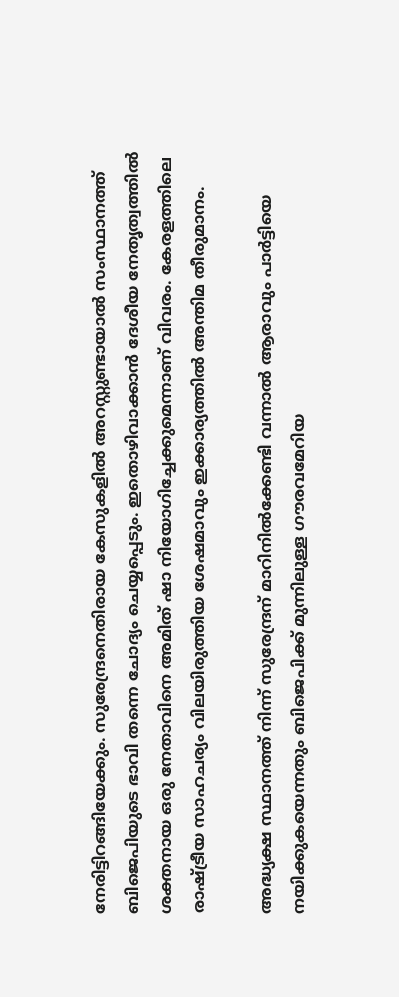നേരിട്ടിറങ്ങിയേക്കും. സുരേന്ദ്രനെതിരായ കേസുകളില്‍ അറസ്റ്റുണ്ടായാല്‍ സംസ്ഥാനത്ത് ബിജെപിയുടെ ഭാവി തന്നെ ചോദ്യം ചെയ്യപ്പെടും. ഇതൊഴിവാക്കാന്‍ ദേശീയ നേതൃത്വത്തില്‍ ശക്തനായ ഒരു നേതാവിനെ അമിത് ഷാ നിയോഗിച്ചേക്കുമെന്നാണ് വിവരം. കേരളത്തിലെ രാഷ്ട്രീയ സാഹചര്യം വിലയിരുത്തിയ ശേഷമാവും ഇക്കാര്യത്തില്‍ അന്തിമ തീരുമാനം.

അദ്ധ്യക്ഷ സ്ഥാനത്ത് നിന്ന് സുരേന്ദ്രന് മാറിനില്‍ക്കേണ്ടി വന്നാല്‍ ആരാവും പാര്‍ട്ടിയെ നയിക്കുകയെന്നതും ബിജെപിക്ക് മുന്നിലുള്ള ഗൗരവമേറിയ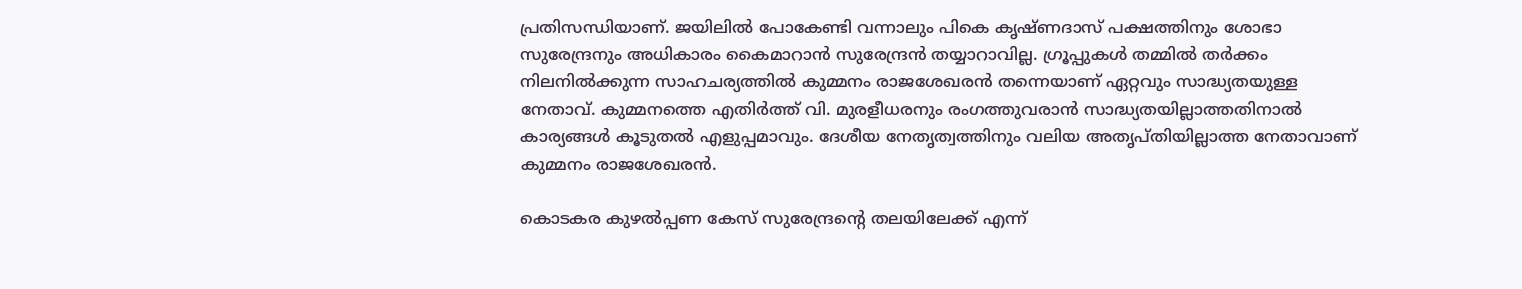പ്രതിസന്ധിയാണ്. ജയിലില്‍ പോകേണ്ടി വന്നാലും പികെ കൃഷ്ണദാസ് പക്ഷത്തിനും ശോഭാ സുരേന്ദ്രനും അധികാരം കൈമാറാന്‍ സുരേന്ദ്രന്‍ തയ്യാറാവില്ല. ഗ്രൂപ്പുകള്‍ തമ്മില്‍ തര്‍ക്കം നിലനില്‍ക്കുന്ന സാഹചര്യത്തില്‍ കുമ്മനം രാജശേഖരന്‍ തന്നെയാണ് ഏറ്റവും സാദ്ധ്യതയുള്ള നേതാവ്. കുമ്മനത്തെ എതിര്‍ത്ത് വി. മുരളീധരനും രംഗത്തുവരാന്‍ സാദ്ധ്യതയില്ലാത്തതിനാല്‍ കാര്യങ്ങള്‍ കൂടുതല്‍ എളുപ്പമാവും. ദേശീയ നേതൃത്വത്തിനും വലിയ അതൃപ്തിയില്ലാത്ത നേതാവാണ് കുമ്മനം രാജശേഖരന്‍.

കൊടകര കുഴല്‍പ്പണ കേസ് സുരേന്ദ്രന്റെ തലയിലേക്ക് എന്ന്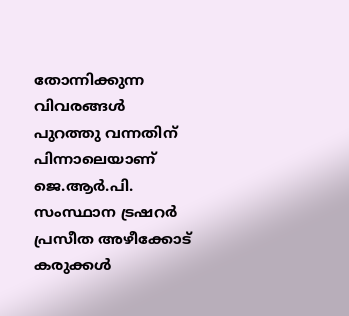തോന്നിക്കുന്ന വിവരങ്ങള്‍ പുറത്തു വന്നതിന് പിന്നാലെയാണ്  ജെ.ആര്‍.പി. സംസ്ഥാന ട്രഷറര്‍ പ്രസീത അഴീക്കോട് കരുക്കള്‍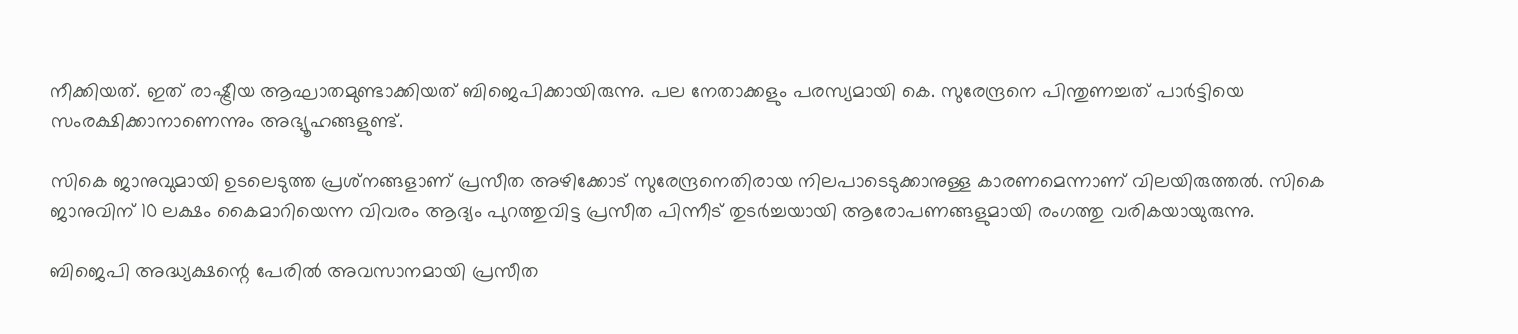നീക്കിയത്. ഇത് രാഷ്ട്രീയ ആഘാതമുണ്ടാക്കിയത് ബിജെപിക്കായിരുന്നു. പല നേതാക്കളും പരസ്യമായി കെ. സുരേന്ദ്രനെ പിന്തുണച്ചത് പാര്‍ട്ടിയെ സംരക്ഷിക്കാനാണെന്നും അഭ്യൂഹങ്ങളുണ്ട്.

സികെ ജാനുവുമായി ഉടലെടുത്ത പ്രശ്‌നങ്ങളാണ് പ്രസീത അഴിക്കോട് സുരേന്ദ്രനെതിരായ നിലപാടെടുക്കാനുള്ള കാരണമെന്നാണ് വിലയിരുത്തല്‍. സികെ ജാനുവിന് 10 ലക്ഷം കൈമാറിയെന്ന വിവരം ആദ്യം പുറത്തുവിട്ട പ്രസീത പിന്നീട് തുടര്‍ച്ചയായി ആരോപണങ്ങളുമായി രംഗത്തു വരികയായുരുന്നു.

ബിജെപി അദ്ധ്യക്ഷന്റെ പേരില്‍ അവസാനമായി പ്രസീത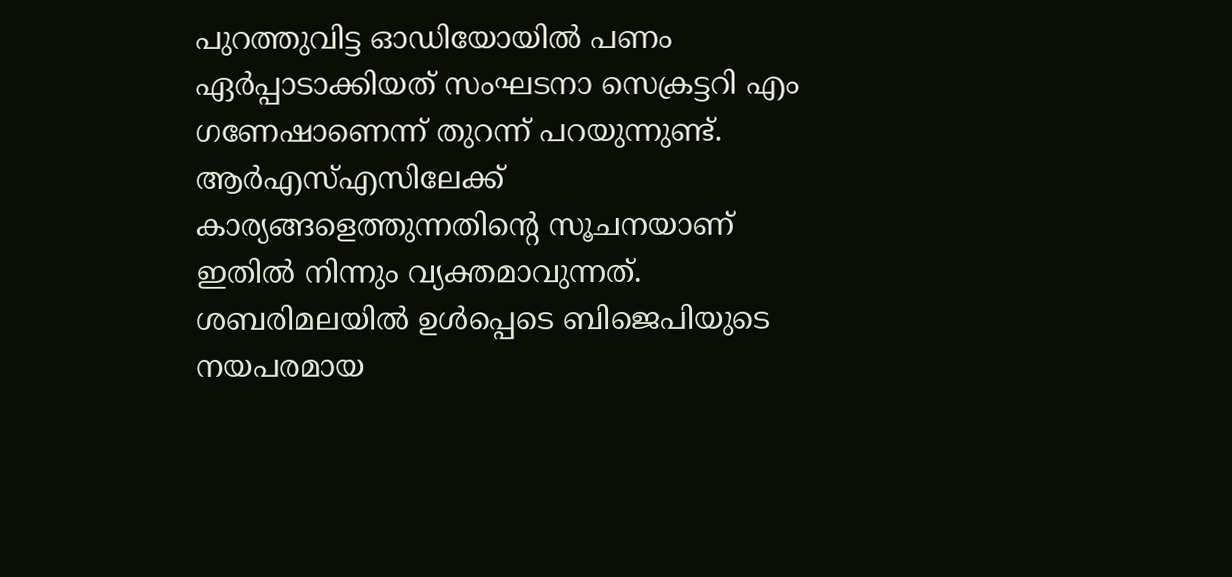പുറത്തുവിട്ട ഓഡിയോയില്‍ പണം ഏര്‍പ്പാടാക്കിയത് സംഘടനാ സെക്രട്ടറി എം ഗണേഷാണെന്ന് തുറന്ന് പറയുന്നുണ്ട്. ആര്‍എസ്എസിലേക്ക് കാര്യങ്ങളെത്തുന്നതിന്റെ സൂചനയാണ് ഇതില്‍ നിന്നും വ്യക്തമാവുന്നത്. ശബരിമലയില്‍ ഉള്‍പ്പെടെ ബിജെപിയുടെ നയപരമായ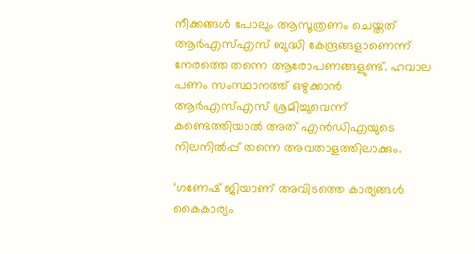നീക്കങ്ങള്‍ പോലും ആസൂത്രണം ചെയ്തത് ആര്‍എസ്എസ് ബുദ്ധി കേന്ദ്രങ്ങളാണെന്ന് നേരത്തെ തന്നെ ആരോപണങ്ങളുണ്ട്. ഹവാല പണം സംസ്ഥാനത്ത് ഒഴുക്കാന്‍ ആര്‍എസ്എസ് ശ്രമിച്ചുവെന്ന് കണ്ടെത്തിയാല്‍ അത് എന്‍ഡിഎയുടെ നിലനില്‍പ്പ് തന്നെ അവതാളത്തിലാക്കും.

‘ഗണേഷ് ജിയാണ് അവിടത്തെ കാര്യങ്ങൾ കൈകാര്യം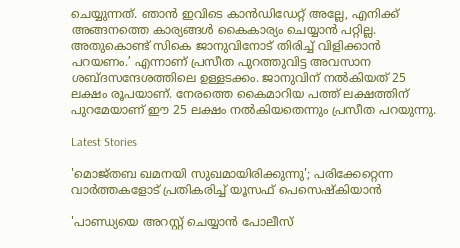ചെയ്യുന്നത്. ഞാന്‍ ഇവിടെ കാന്‍ഡിഡേറ്റ് അല്ലേ, എനിക്ക് അങ്ങനത്തെ കാര്യങ്ങള്‍ കൈകാര്യം ചെയ്യാന്‍ പറ്റില്ല. അതുകൊണ്ട് സികെ ജാനുവിനോട് തിരിച്ച് വിളിക്കാന്‍ പറയണം.’ എന്നാണ് പ്രസീത പുറത്തുവിട്ട അവസാന ശബ്ദസന്ദേശത്തിലെ ഉള്ളടക്കം. ജാനുവിന് നല്‍കിയത് 25 ലക്ഷം രൂപയാണ്. നേരത്തെ കൈമാറിയ പത്ത് ലക്ഷത്തിന് പുറമേയാണ് ഈ 25 ലക്ഷം നല്‍കിയതെന്നും പ്രസീത പറയുന്നു.

Latest Stories

'മൊജ്തബ ഖമനയി സുഖമായിരിക്കുന്നു'; പരിക്കേറ്റെന്ന വാർത്തകളോട് പ്രതികരിച്ച് യൂസഫ് പെസെഷ്കിയാൻ

'പാണ്ഡ്യയെ അറസ്റ്റ് ചെയ്യാൻ പോലീസ്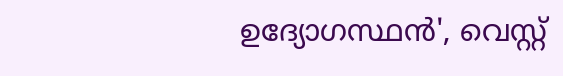ഉദ്യോഗസ്ഥൻ', വെസ്റ്റ്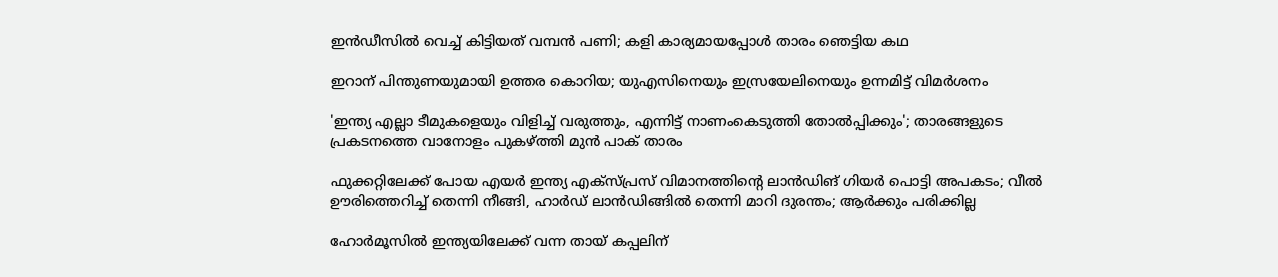ഇൻഡീസിൽ വെച്ച് കിട്ടിയത് വമ്പൻ പണി; കളി കാര്യമായപ്പോൾ താരം ഞെട്ടിയ കഥ

ഇറാന് പിന്തുണയുമായി ഉത്തര കൊറിയ; യുഎസിനെയും ഇസ്രയേലിനെയും ഉന്നമിട്ട് വിമർശനം

'ഇന്ത്യ എല്ലാ ടീമുകളെയും വിളിച്ച് വരുത്തും, എന്നിട്ട് നാണംകെടുത്തി തോൽപ്പിക്കും'; താരങ്ങളുടെ പ്രകടനത്തെ വാനോളം പുകഴ്ത്തി മുൻ പാക് താരം

ഫുക്കറ്റിലേക്ക് പോയ എയര്‍ ഇന്ത്യ എക്‌സ്പ്രസ് വിമാനത്തിന്റെ ലാന്‍ഡിങ് ഗിയര്‍ പൊട്ടി അപകടം; വീല്‍ ഊരിത്തെറിച്ച് തെന്നി നീങ്ങി, ഹാര്‍ഡ് ലാന്‍ഡിങ്ങില്‍ തെന്നി മാറി ദുരന്തം; ആര്‍ക്കും പരിക്കില്ല

ഹോര്‍മൂസില്‍ ഇന്ത്യയിലേക്ക് വന്ന തായ് കപ്പലിന്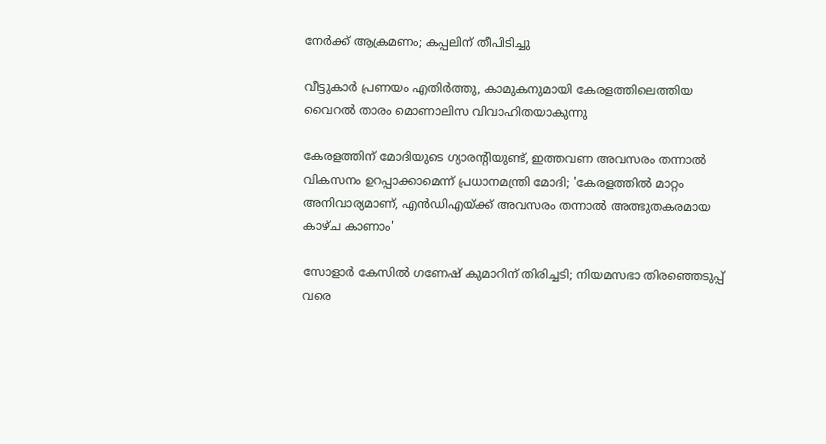നേര്‍ക്ക് ആക്രമണം; കപ്പലിന് തീപിടിച്ചു

വീട്ടുകാർ പ്രണയം എതിർത്തു, കാമുകനുമായി കേരളത്തിലെത്തിയ വൈറൽ താരം മൊണാലിസ വിവാഹിതയാകുന്നു

കേരളത്തിന് മോദിയുടെ ഗ്യാരന്റിയുണ്ട്, ഇത്തവണ അവസരം തന്നാല്‍ വികസനം ഉറപ്പാക്കാമെന്ന് പ്രധാനമന്ത്രി മോദി; 'കേരളത്തില്‍ മാറ്റം അനിവാര്യമാണ്, എന്‍ഡിഎയ്ക്ക് അവസരം തന്നാല്‍ അത്ഭുതകരമായ കാഴ്ച കാണാം'

സോളാര്‍ കേസില്‍ ഗണേഷ് കുമാറിന് തിരിച്ചടി; നിയമസഭാ തിരഞ്ഞെടുപ്പ് വരെ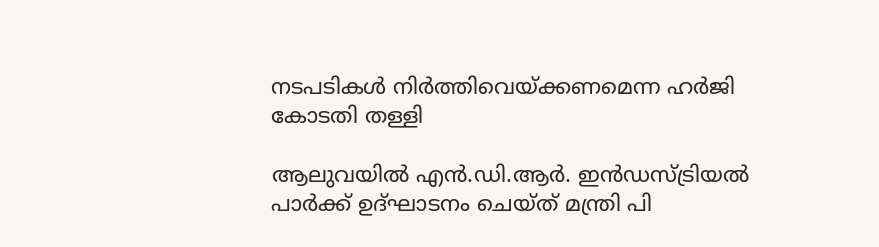നടപടികള്‍ നിര്‍ത്തിവെയ്ക്കണമെന്ന ഹര്‍ജി കോടതി തള്ളി

ആലുവയില്‍ എന്‍.ഡി.ആര്‍. ഇന്‍ഡസ്ട്രിയല്‍ പാര്‍ക്ക് ഉദ്ഘാടനം ചെയ്ത് മന്ത്രി പി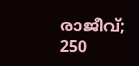രാജീവ്; 250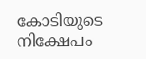കോടിയുടെ നിക്ഷേപം